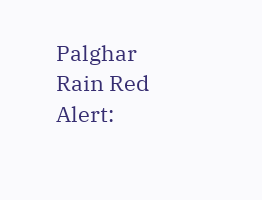Palghar Rain Red Alert: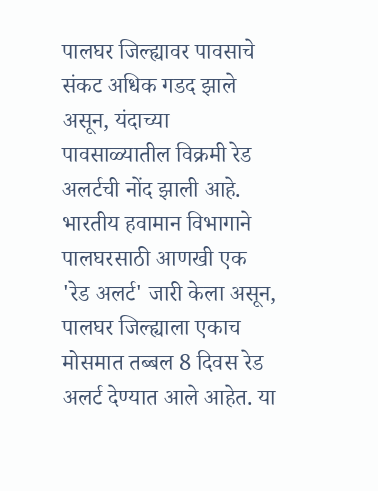पालघर जिल्ह्यावर पावसाचे संकट अधिक गडद झाले असून, यंदाच्या पावसाळ्यातील विक्रमी रेड अलर्टची नोंद झाली आहे. भारतीय हवामान विभागाने पालघरसाठी आणखी एक 'रेड अलर्ट' जारी केला असून, पालघर जिल्ह्याला एकाच मोसमात तब्बल 8 दिवस रेड अलर्ट देण्यात आले आहेत. या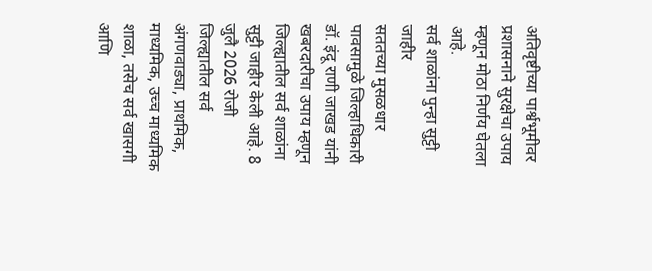अतिवृष्टीच्या पार्श्वभूमीवर प्रशासनाने सुरक्षेचा उपाय म्हणून मोठा निर्णय घेतला आहे.
सर्व शाळांना पुन्हा सुट्टी जाहीर
सततच्या मुसळधार पावसामुळे जिल्हाधिकारी डॉ. इंदू राणी जाखड यांनी खबरदारीचा उपाय म्हणून जिल्ह्यातील सर्व शाळांना सुट्टी जाहीर केली आहे. 8 जुलै 2026 रोजी जिल्ह्यातील सर्व अंगणवाड्या, प्राथमिक, माध्यमिक, उच्च माध्यमिक शाळा, तसेच सर्व खासगी आणि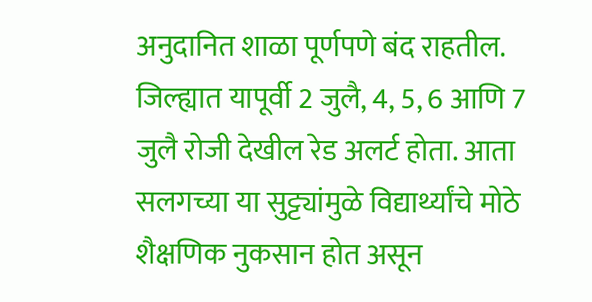अनुदानित शाळा पूर्णपणे बंद राहतील. जिल्ह्यात यापूर्वी 2 जुलै, 4, 5, 6 आणि 7 जुलै रोजी देखील रेड अलर्ट होता. आता सलगच्या या सुट्ट्यांमुळे विद्यार्थ्यांचे मोठे शैक्षणिक नुकसान होत असून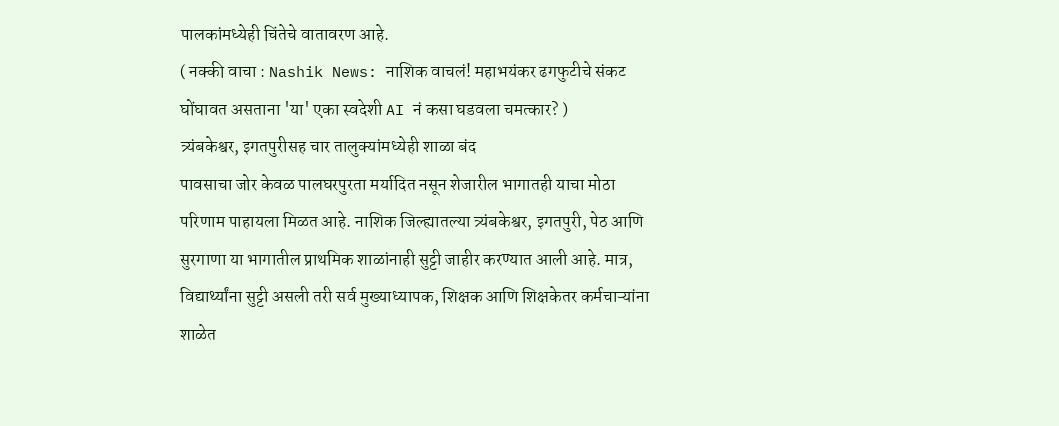पालकांमध्येही चिंतेचे वातावरण आहे.
( नक्की वाचा : Nashik News: नाशिक वाचलं! महाभयंकर ढगफुटीचे संकट घोंघावत असताना 'या' एका स्वदेशी AI नं कसा घडवला चमत्कार? )
त्र्यंबकेश्वर, इगतपुरीसह चार तालुक्यांमध्येही शाळा बंद
पावसाचा जोर केवळ पालघरपुरता मर्यादित नसून शेजारील भागातही याचा मोठा परिणाम पाहायला मिळत आहे. नाशिक जिल्ह्यातल्या त्र्यंबकेश्वर, इगतपुरी, पेठ आणि सुरगाणा या भागातील प्राथमिक शाळांनाही सुट्टी जाहीर करण्यात आली आहे. मात्र, विद्यार्थ्यांना सुट्टी असली तरी सर्व मुख्याध्यापक, शिक्षक आणि शिक्षकेतर कर्मचाऱ्यांना शाळेत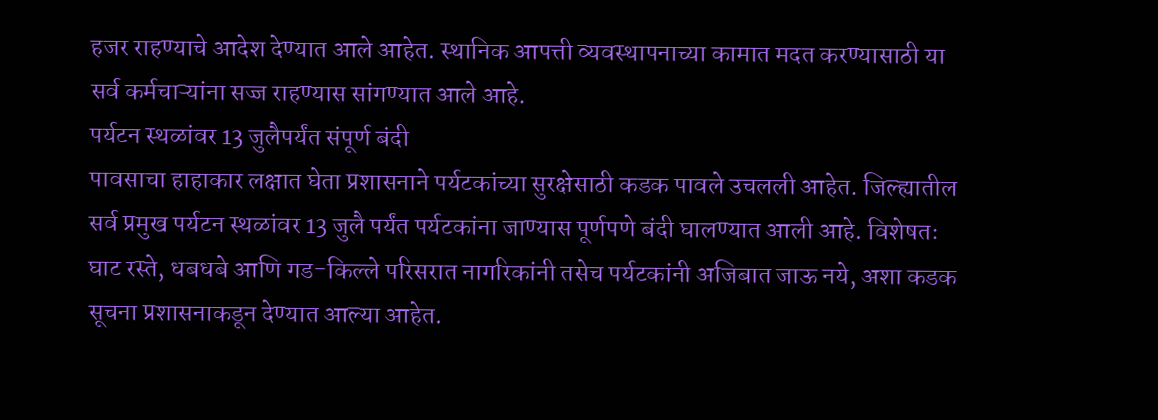हजर राहण्याचे आदेश देण्यात आले आहेत. स्थानिक आपत्ती व्यवस्थापनाच्या कामात मदत करण्यासाठी या सर्व कर्मचाऱ्यांना सज्ज राहण्यास सांगण्यात आले आहे.
पर्यटन स्थळांवर 13 जुलैपर्यंत संपूर्ण बंदी
पावसाचा हाहाकार लक्षात घेता प्रशासनाने पर्यटकांच्या सुरक्षेसाठी कडक पावले उचलली आहेत. जिल्ह्यातील सर्व प्रमुख पर्यटन स्थळांवर 13 जुलै पर्यंत पर्यटकांना जाण्यास पूर्णपणे बंदी घालण्यात आली आहे. विशेषतः घाट रस्ते, धबधबे आणि गड-किल्ले परिसरात नागरिकांनी तसेच पर्यटकांनी अजिबात जाऊ नये, अशा कडक सूचना प्रशासनाकडून देण्यात आल्या आहेत.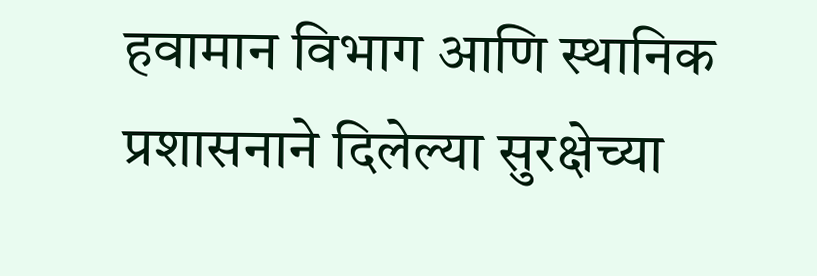हवामान विभाग आणि स्थानिक प्रशासनाने दिलेल्या सुरक्षेच्या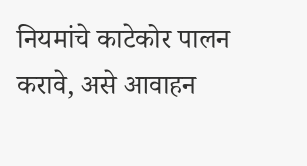नियमांचे काटेकोर पालन करावे, असे आवाहन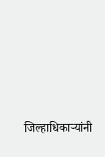जिल्हाधिकाऱ्यांनी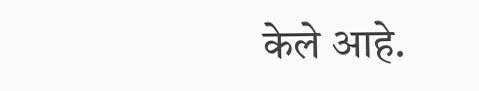केले आहे.